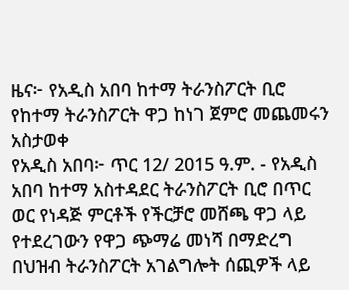ዜና፦ የአዲስ አበባ ከተማ ትራንስፖርት ቢሮ የከተማ ትራንስፖርት ዋጋ ከነገ ጀምሮ መጨመሩን አስታወቀ
የአዲስ አበባ፦ ጥር 12/ 2015 ዓ.ም. - የአዲስ አበባ ከተማ አስተዳደር ትራንስፖርት ቢሮ በጥር ወር የነዳጅ ምርቶች የችርቻሮ መሸጫ ዋጋ ላይ የተደረገውን የዋጋ ጭማሬ መነሻ በማድረግ በህዝብ ትራንስፖርት አገልግሎት ሰጪዎች ላይ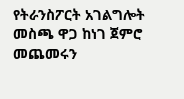የትራንስፖርት አገልግሎት መስጫ ዋጋ ከነገ ጀምሮ መጨመሩን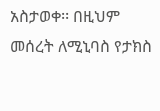አስታወቀ፡፡ በዚህም መሰረት ለሚኒባስ የታክስ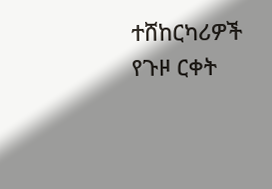ተሸከርካሪዎች የጉዞ ርቀት